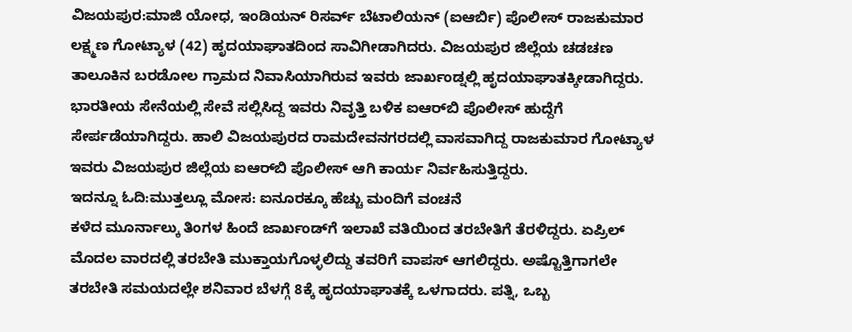ವಿಜಯಪುರ:ಮಾಜಿ ಯೋಧ, ಇಂಡಿಯನ್ ರಿಸರ್ವ್ ಬೆಟಾಲಿಯನ್ (ಐಆರ್ಬಿ) ಪೊಲೀಸ್ ರಾಜಕುಮಾರ ಲಕ್ಷ್ಮಣ ಗೋಟ್ಯಾಳ (42) ಹೃದಯಾಘಾತದಿಂದ ಸಾವಿಗೀಡಾಗಿದರು. ವಿಜಯಪುರ ಜಿಲ್ಲೆಯ ಚಡಚಣ ತಾಲೂಕಿನ ಬರಡೋಲ ಗ್ರಾಮದ ನಿವಾಸಿಯಾಗಿರುವ ಇವರು ಜಾರ್ಖಂಡ್ನಲ್ಲಿ ಹೃದಯಾಘಾತಕ್ಕೀಡಾಗಿದ್ದರು.
ಭಾರತೀಯ ಸೇನೆಯಲ್ಲಿ ಸೇವೆ ಸಲ್ಲಿಸಿದ್ದ ಇವರು ನಿವೃತ್ತಿ ಬಳಿಕ ಐಆರ್‌ಬಿ ಪೊಲೀಸ್‌ ಹುದ್ದೆಗೆ ಸೇರ್ಪಡೆಯಾಗಿದ್ದರು. ಹಾಲಿ ವಿಜಯಪುರದ ರಾಮದೇವನಗರದಲ್ಲಿ ವಾಸವಾಗಿದ್ದ ರಾಜಕುಮಾರ ಗೋಟ್ಯಾಳ ಇವರು ವಿಜಯಪುರ ಜಿಲ್ಲೆಯ ಐಆರ್‌ಬಿ ಪೊಲೀಸ್‌ ಆಗಿ ಕಾರ್ಯ ನಿರ್ವಹಿಸುತ್ತಿದ್ದರು.
ಇದನ್ನೂ ಓದಿ:ಮುತ್ತಲ್ಲೂ ಮೋಸ: ಐನೂರಕ್ಕೂ ಹೆಚ್ಚು ಮಂದಿಗೆ ವಂಚನೆ
ಕಳೆದ ಮೂರ್ನಾಲ್ಕು ತಿಂಗಳ ಹಿಂದೆ ಜಾರ್ಖಂಡ್‌ಗೆ ಇಲಾಖೆ ವತಿಯಿಂದ ತರಬೇತಿಗೆ ತೆರಳಿದ್ದರು. ಏಪ್ರಿಲ್ ಮೊದಲ ವಾರದಲ್ಲಿ ತರಬೇತಿ ಮುಕ್ತಾಯಗೊಳ್ಳಲಿದ್ದು ತವರಿಗೆ ವಾಪಸ್‌ ಆಗಲಿದ್ದರು. ಅಷ್ಟೊತ್ತಿಗಾಗಲೇ ತರಬೇತಿ ಸಮಯದಲ್ಲೇ ಶನಿವಾರ ಬೆಳಗ್ಗೆ 8ಕ್ಕೆ ಹೃದಯಾಘಾತಕ್ಕೆ ಒಳಗಾದರು. ಪತ್ನಿ, ಒಬ್ಬ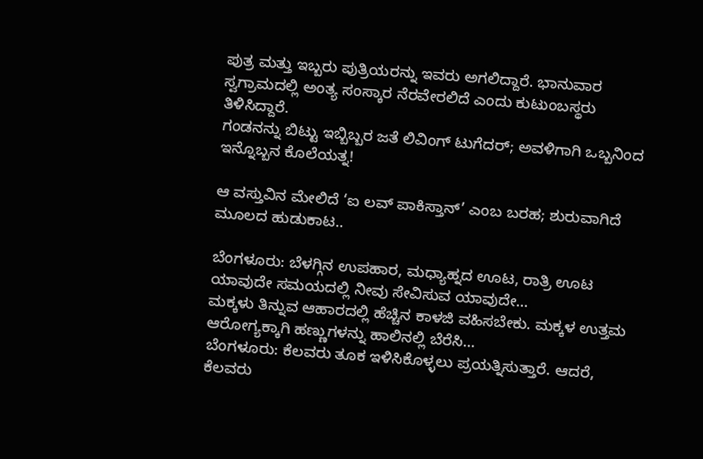ಪುತ್ರ ಮತ್ತು ಇಬ್ಬರು ಪುತ್ರಿಯರನ್ನು ಇವರು ಅಗಲಿದ್ದಾರೆ. ಭಾನುವಾರ ಸ್ವಗ್ರಾಮದಲ್ಲಿ ಅಂತ್ಯ ಸಂಸ್ಕಾರ ನೆರವೇರಲಿದೆ ಎಂದು ಕುಟುಂಬಸ್ಥರು ತಿಳಿಸಿದ್ದಾರೆ.
ಗಂಡನನ್ನು ಬಿಟ್ಟು ಇಬ್ಬಿಬ್ಬರ ಜತೆ ಲಿವಿಂಗ್ ಟುಗೆದರ್; ಅವಳಿಗಾಗಿ ಒಬ್ಬನಿಂದ ಇನ್ನೊಬ್ಬನ ಕೊಲೆಯತ್ನ!

ಆ ವಸ್ತುವಿನ ಮೇಲಿದೆ ‘ಐ ಲವ್ ಪಾಕಿಸ್ತಾನ್’ ಎಂಬ ಬರಹ; ಶುರುವಾಗಿದೆ ಮೂಲದ ಹುಡುಕಾಟ..

ಬೆಂಗಳೂರು: ಬೆಳಗ್ಗಿನ ಉಪಹಾರ, ಮಧ್ಯಾಹ್ನದ ಊಟ, ರಾತ್ರಿ ಊಟ ಯಾವುದೇ ಸಮಯದಲ್ಲಿ ನೀವು ಸೇವಿಸುವ ಯಾವುದೇ…
ಮಕ್ಕಳು ತಿನ್ನುವ ಆಹಾರದಲ್ಲಿ ಹೆಚ್ಚಿನ ಕಾಳಜಿ ವಹಿಸಬೇಕು. ಮಕ್ಕಳ ಉತ್ತಮ ಆರೋಗ್ಯಕ್ಕಾಗಿ ಹಣ್ಣುಗಳನ್ನು ಹಾಲಿನಲ್ಲಿ ಬೆರೆಸಿ…
ಬೆಂಗಳೂರು: ಕೆಲವರು ತೂಕ ಇಳಿಸಿಕೊಳ್ಳಲು ಪ್ರಯತ್ನಿಸುತ್ತಾರೆ. ಆದರೆ, ಕೆಲವರು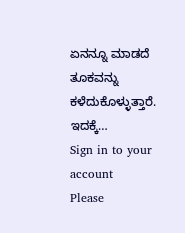ಏನನ್ನೂ ಮಾಡದೆ ತೂಕವನ್ನು ಕಳೆದುಕೊಳ್ಳುತ್ತಾರೆ. ಇದಕ್ಕೆ…
Sign in to your account
Please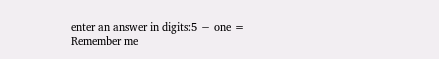enter an answer in digits:5 − one =
Remember me